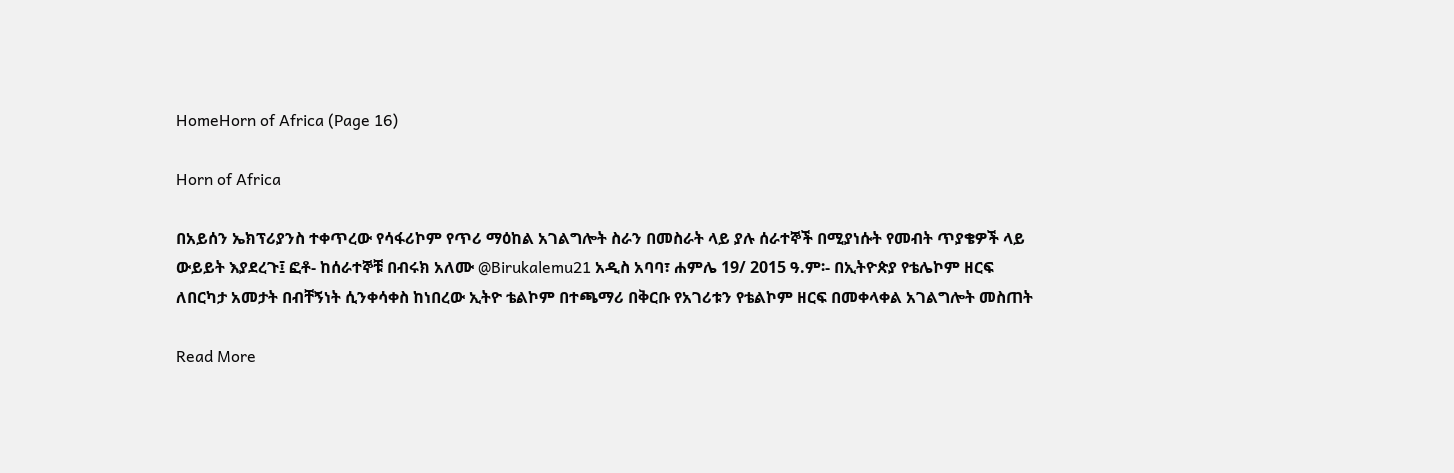HomeHorn of Africa (Page 16)

Horn of Africa

በአይሰን ኤክፕሪያንስ ተቀጥረው የሳፋሪኮም የጥሪ ማዕከል አገልግሎት ስራን በመስራት ላይ ያሉ ሰራተኞች በሚያነሱት የመብት ጥያቄዎች ላይ ውይይት እያደረጉ፤ ፎቶ- ከሰራተኞቹ በብሩክ አለሙ @Birukalemu21 አዲስ አባባ፣ ሐምሌ 19/ 2015 ዓ.ም፡- በኢትዮጵያ የቴሌኮም ዘርፍ ለበርካታ አመታት በብቸኝነት ሲንቀሳቀስ ከነበረው ኢትዮ ቴልኮም በተጫማሪ በቅርቡ የአገሪቱን የቴልኮም ዘርፍ በመቀላቀል አገልግሎት መስጠት

Read More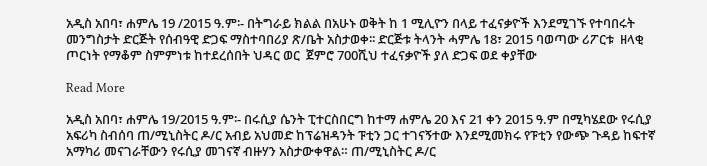አዲስ አበባ፣ ሐምሌ 19 /2015 ዓ.ም፡- በትግራይ ክልል በአሁኑ ወቅት ከ 1 ሚሊዮን በላይ ተፈናቃዮች እንደሚገኙ የተባበሩት መንግስታት ድርጅት የሰብዓዊ ድጋፍ ማስተባበሪያ ጽ/ቤት አስታወቀ፡፡ ድርጅቱ ትላንት ሓምሌ 18፣ 2015 ባወጣው ሪፖርቱ  ዘላቂ ጦርነት የማቆም ስምምነቱ ከተደረሰበት ህዳር ወር  ጀምሮ 700ሺህ ተፈናቃዮች ያለ ድጋፍ ወደ ቀያቸው

Read More

አዲስ አበባ፣ ሐምሌ 19/2015 ዓ.ም፡- በሩሲያ ሴንት ፒተርስበርግ ከተማ ሐምሌ 20 እና 21 ቀን 2015 ዓ.ም በሚካሄደው የሩሲያ አፍሪካ ስብሰባ ጠ/ሚኒስትር ዶ/ር አብይ አህመድ ከፕሬዝዳንት ፑቲን ጋር ተገናኝተው እንደሚመክሩ የፑቲን የውጭ ጉዳይ ከፍተኛ አማካሪ መናገራቸውን የሩሲያ መገናኛ ብዙሃን አስታውቀዋል። ጠ/ሚኒስትር ዶ/ር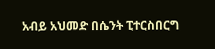አብይ አህመድ በሴንት ፒተርስበርግ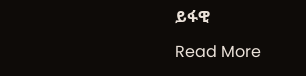ይፋዊ

Read More